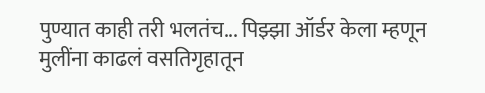पुण्यात काही तरी भलतंच... पिझ्झा ऑर्डर केला म्हणून मुलींना काढलं वसतिगृहातून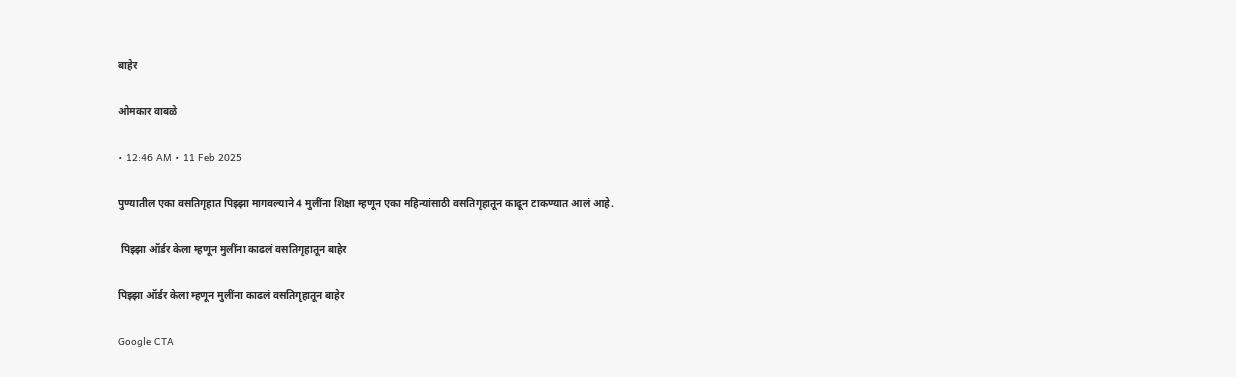बाहेर

ओमकार वाबळे

• 12:46 AM • 11 Feb 2025

पुण्यातील एका वसतिगृहात पिझ्झा मागवल्याने 4 मुलींना शिक्षा म्हणून एका महिन्यांसाठी वसतिगृहातून काढून टाकण्यात आलं आहे.

 पिझ्झा ऑर्डर केला म्हणून मुलींना काढलं वसतिगृहातून बाहेर

पिझ्झा ऑर्डर केला म्हणून मुलींना काढलं वसतिगृहातून बाहेर

Google CTA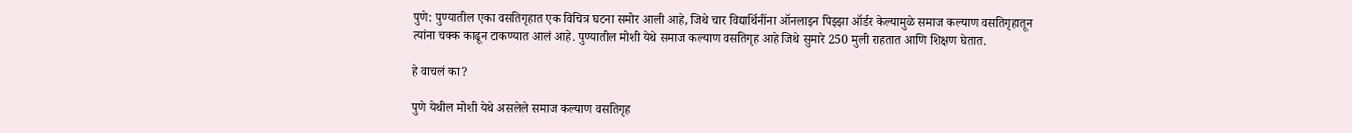पुणे: पुण्यातील एका वसतिगृहात एक विचित्र घटना समोर आली आहे, जिथे चार विद्यार्थिनींना ऑनलाइन पिझ्झा ऑर्डर केल्यामुळे समाज कल्याण वसतिगृहातून त्यांना चक्क काढून टाकण्यात आलं आहे. पुण्यातील मोशी येथे समाज कल्याण वसतिगृह आहे जिथे सुमारे 250 मुली राहतात आणि शिक्षण घेतात.

हे वाचलं का?

पुणे येथील मोशी येथे असलेले समाज कल्याण वसतिगृह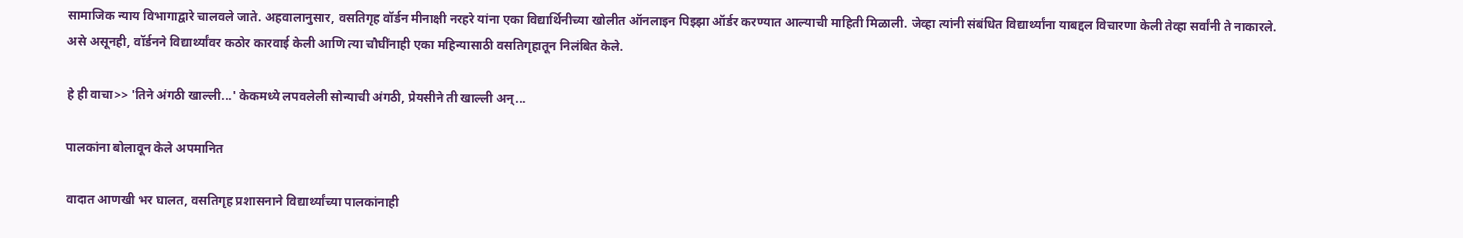सामाजिक न्याय विभागाद्वारे चालवले जाते. अहवालानुसार, वसतिगृह वॉर्डन मीनाक्षी नरहरे यांना एका विद्यार्थिनीच्या खोलीत ऑनलाइन पिझ्झा ऑर्डर करण्यात आल्याची माहिती मिळाली. जेव्हा त्यांनी संबंधित विद्यार्थ्यांना याबद्दल विचारणा केली तेव्हा सर्वांनी ते नाकारले. असे असूनही, वॉर्डनने विद्यार्थ्यांवर कठोर कारवाई केली आणि त्या चौघींनाही एका महिन्यासाठी वसतिगृहातून निलंबित केले.

हे ही वाचा>> 'तिने अंगठी खाल्ली...' केकमध्ये लपवलेली सोन्याची अंगठी, प्रेयसीने ती खाल्ली अन्...

पालकांना बोलावून केले अपमानित

वादात आणखी भर घालत, वसतिगृह प्रशासनाने विद्यार्थ्यांच्या पालकांनाही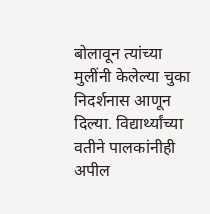बोलावून त्यांच्या मुलींनी केलेल्या चुका निदर्शनास आणून दिल्या. विद्यार्थ्यांच्या वतीने पालकांनीही अपील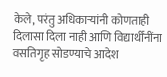केले, परंतु अधिकाऱ्यांनी कोणताही दिलासा दिला नाही आणि विद्यार्थींनींना वसतिगृह सोडण्याचे आदेश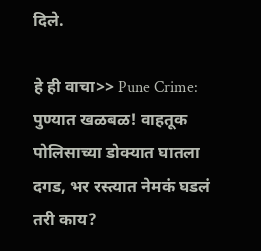दिले.

हे ही वाचा>> Pune Crime: पुण्यात खळबळ! वाहतूक पोलिसाच्या डोक्यात घातला दगड, भर रस्त्यात नेमकं घडलं तरी काय?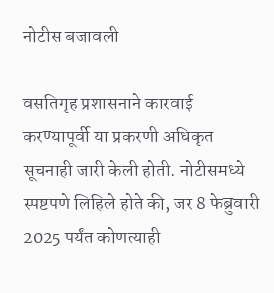नोटीस बजावली

वसतिगृह प्रशासनाने कारवाई करण्यापूर्वी या प्रकरणी अधिकृत सूचनाही जारी केली होती. नोटीसमध्ये स्पष्टपणे लिहिले होते की, जर 8 फेब्रुवारी 2025 पर्यंत कोणत्याही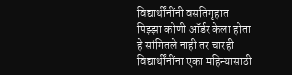विद्यार्थींनींनी वसतिगृहात पिझ्झा कोणी ऑर्डर केला होता हे सांगितले नाही तर चारही विद्यार्थींनींना एका महिन्यासाठी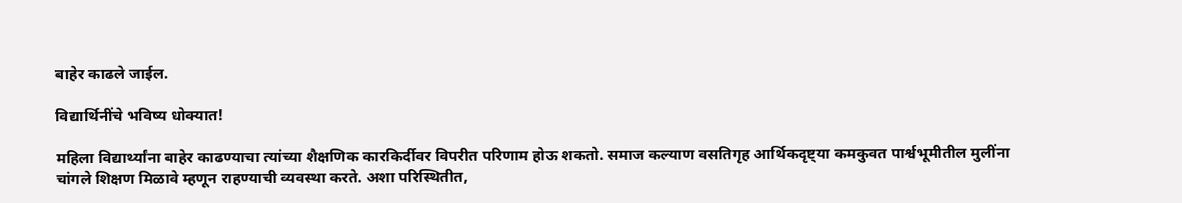बाहेर काढले जाईल.

विद्यार्थिनींचे भविष्य धोक्यात!

महिला विद्यार्थ्यांना बाहेर काढण्याचा त्यांच्या शैक्षणिक कारकिर्दीवर विपरीत परिणाम होऊ शकतो. समाज कल्याण वसतिगृह आर्थिकदृष्ट्या कमकुवत पार्श्वभूमीतील मुलींना चांगले शिक्षण मिळावे म्हणून राहण्याची व्यवस्था करते. अशा परिस्थितीत,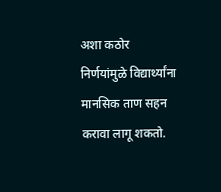अशा कठोर निर्णयांमुळे विद्यार्थ्यांना मानसिक ताण सहन करावा लागू शकतो.